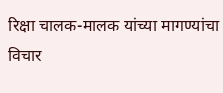रिक्षा चालक-मालक यांच्या मागण्यांचा विचार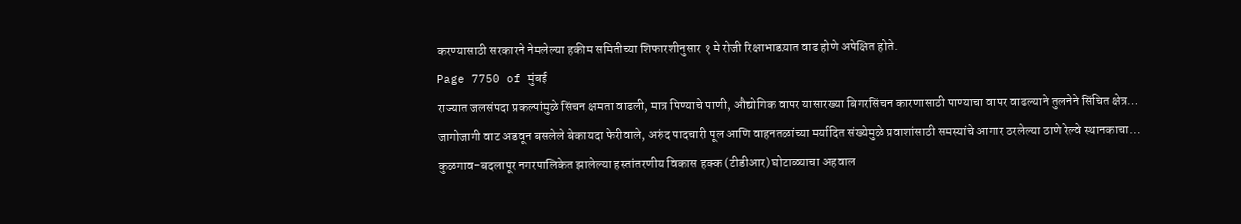करण्यासाठी सरकारने नेमलेल्या हकीम समितीच्या शिफारशीनुसार १ मे रोजी रिक्षाभाडय़ात वाढ होणे अपेक्षित होते.
Page 7750 of मुंबई
राज्यात जलसंपदा प्रकल्पांमुळे सिंचन क्षमता वाढली, मात्र पिण्याचे पाणी, औद्योगिक वापर यासारख्या बिगरसिंचन कारणासाठी पाण्याचा वापर वाढल्याने तुलनेने सिंचित क्षेत्र…
जागोजागी वाट अडवून बसलेले बेकायदा फेरीवाले, अरुंद पादचारी पूल आणि वाहनतळांच्या मर्यादित संख्येमुळे प्रवाशांसाठी समस्यांचे आगार ठरलेल्या ठाणे रेल्वे स्थानकाचा…
कुळगाव-बदलापूर नगरपालिकेत झालेल्या हस्तांतरणीय विकास हक्क (टीडीआर) घोटाळ्याचा अहवाल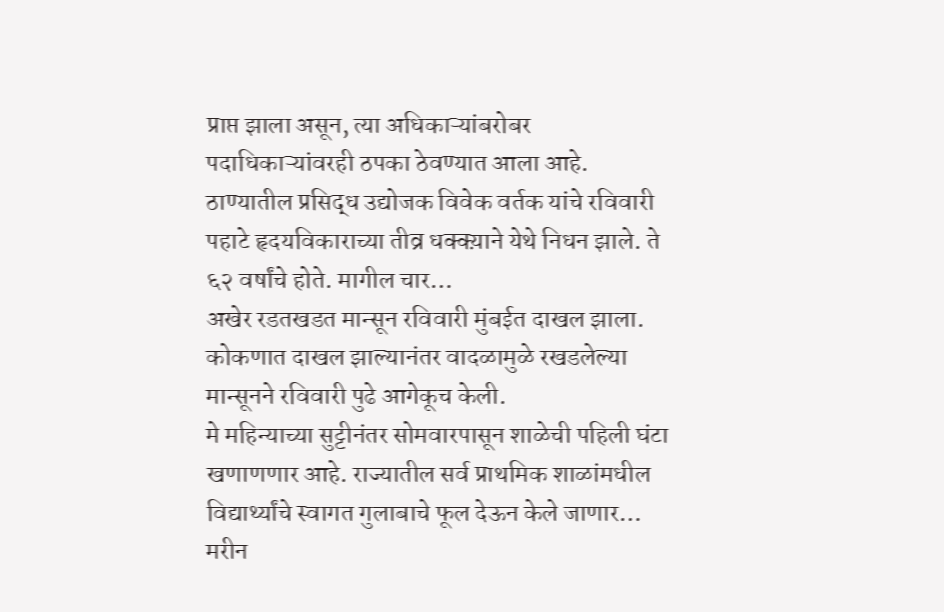प्राप्त झाला असून, त्या अधिकाऱ्यांबरोबर पदाधिकाऱ्यांवरही ठपका ठेवण्यात आला आहे.
ठाण्यातील प्रसिद्ध उद्योजक विवेक वर्तक यांचे रविवारी पहाटे हृदयविकाराच्या तीव्र धक्क्य़ाने येथे निधन झाले. ते ६२ वर्षांचे होते. मागील चार…
अखेर रडतखडत मान्सून रविवारी मुंबईत दाखल झाला. कोकणात दाखल झाल्यानंतर वादळामुळे रखडलेल्या मान्सूनने रविवारी पुढे आगेकूच केली.
मे महिन्याच्या सुट्टीनंतर सोमवारपासून शाळेची पहिली घंटा खणाणणार आहे. राज्यातील सर्व प्राथमिक शाळांमधील विद्यार्थ्यांचे स्वागत गुलाबाचे फूल देऊन केले जाणार…
मरीन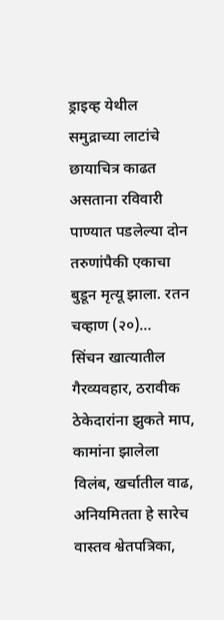ड्राइव्ह येथील समुद्राच्या लाटांचे छायाचित्र काढत असताना रविवारी पाण्यात पडलेल्या दोन तरुणांपैकी एकाचा बुडून मृत्यू झाला. रतन चव्हाण (२०)…
सिंचन खात्यातील गैरव्यवहार, ठरावीक ठेकेदारांना झुकते माप, कामांना झालेला विलंब, खर्चातील वाढ, अनियमितता हे सारेच वास्तव श्वेतपत्रिका,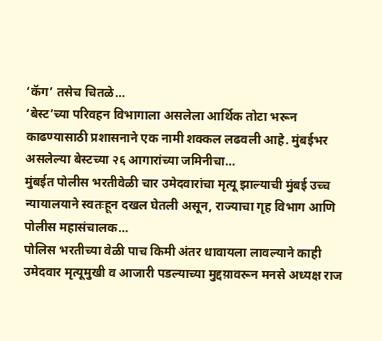‘कॅग’ तसेच चितळे…
‘बेस्ट’च्या परिवहन विभागाला असलेला आर्थिक तोटा भरून काढण्यासाठी प्रशासनाने एक नामी शक्कल लढवली आहे. मुंबईभर असलेल्या बेस्टच्या २६ आगारांच्या जमिनीचा…
मुंबईत पोलीस भरतीवेळी चार उमेदवारांचा मृत्यू झाल्याची मुंबई उच्च न्यायालयाने स्वतःहून दखल घेतली असून, राज्याचा गृह विभाग आणि पोलीस महासंचालक…
पोलिस भरतीच्या वेळी पाच किमी अंतर धावायला लावल्याने काही उमेदवार मृत्यूमुखी व आजारी पडल्याच्या मुद्दय़ावरून मनसे अध्यक्ष राज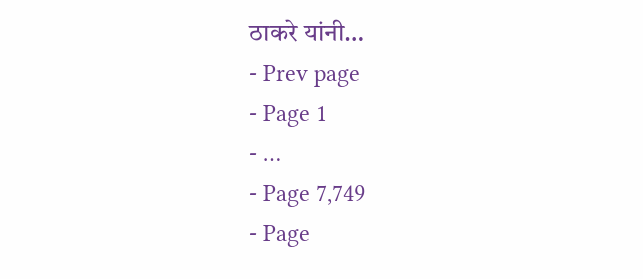ठाकरे यांनी…
- Prev page
- Page 1
- …
- Page 7,749
- Page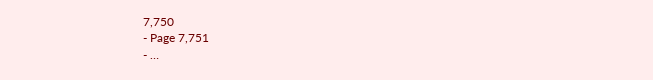7,750
- Page 7,751
- …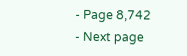- Page 8,742
- Next page